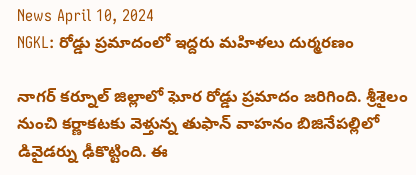News April 10, 2024
NGKL: రోడ్డు ప్రమాదంలో ఇద్దరు మహిళలు దుర్మరణం

నాగర్ కర్నూల్ జిల్లాలో ఘోర రోడ్డు ప్రమాదం జరిగింది. శ్రీశైలం నుంచి కర్ణాకటకు వెళ్తున్న తుఫాన్ వాహనం బిజినేపల్లిలో డివైడర్ను ఢీకొట్టింది. ఈ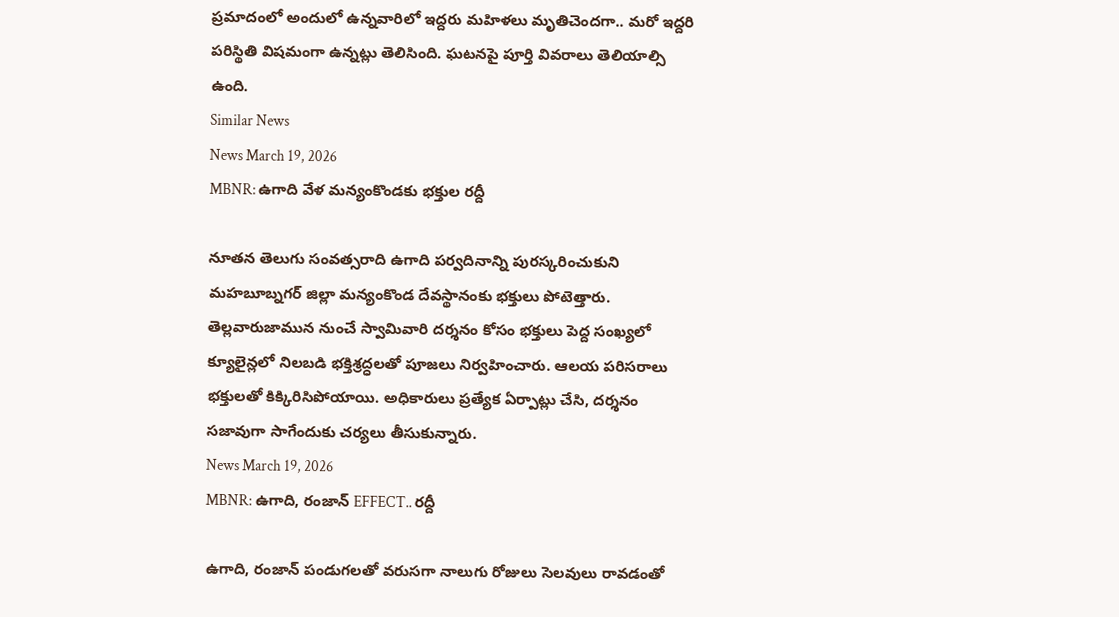ప్రమాదంలో అందులో ఉన్నవారిలో ఇద్దరు మహిళలు మృతిచెందగా.. మరో ఇద్దరి పరిస్థితి విషమంగా ఉన్నట్లు తెలిసింది. ఘటనపై పూర్తి వివరాలు తెలియాల్సి ఉంది.
Similar News
News March 19, 2026
MBNR: ఉగాది వేళ మన్యంకొండకు భక్తుల రద్దీ

నూతన తెలుగు సంవత్సరాది ఉగాది పర్వదినాన్ని పురస్కరించుకుని మహబూబ్నగర్ జిల్లా మన్యంకొండ దేవస్థానంకు భక్తులు పోటెత్తారు. తెల్లవారుజామున నుంచే స్వామివారి దర్శనం కోసం భక్తులు పెద్ద సంఖ్యలో క్యూలైన్లలో నిలబడి భక్తిశ్రద్ధలతో పూజలు నిర్వహించారు. ఆలయ పరిసరాలు భక్తులతో కిక్కిరిసిపోయాయి. అధికారులు ప్రత్యేక ఏర్పాట్లు చేసి, దర్శనం సజావుగా సాగేందుకు చర్యలు తీసుకున్నారు.
News March 19, 2026
MBNR: ఉగాది, రంజాన్ EFFECT.. రద్దీ

ఉగాది, రంజాన్ పండుగలతో వరుసగా నాలుగు రోజులు సెలవులు రావడంతో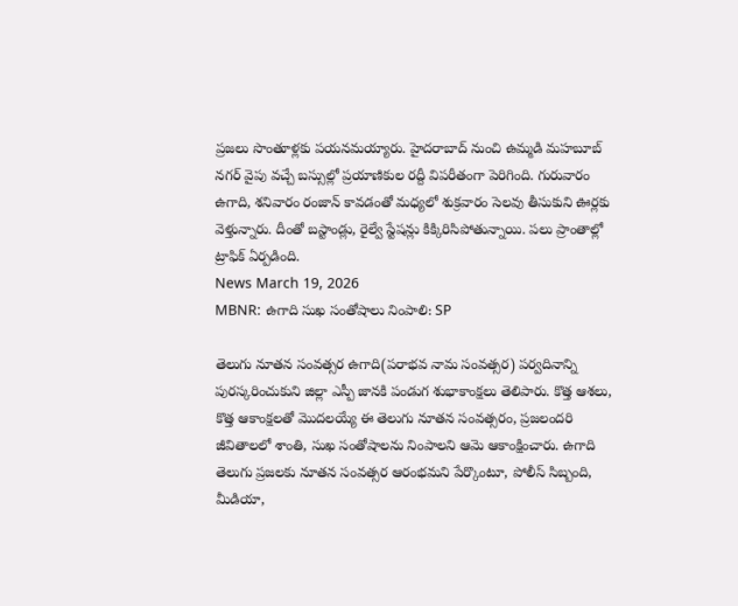ప్రజలు సొంతూళ్లకు పయనమయ్యారు. హైదరాబాద్ నుంచి ఉమ్మడి మహబూబ్ నగర్ వైపు వచ్చే బస్సుల్లో ప్రయాణికుల రద్దీ విపరీతంగా పెరిగింది. గురువారం ఉగాది, శనివారం రంజాన్ కావడంతో మధ్యలో శుక్రవారం సెలవు తీసుకుని ఊర్లకు వెళ్తున్నారు. దీంతో బస్టాండ్లు, రైల్వే స్టేషన్లు కిక్కిరిసిపోతున్నాయి. పలు ప్రాంతాల్లో ట్రాఫిక్ ఏర్పడింది.
News March 19, 2026
MBNR: ఉగాది సుఖ సంతోషాలు నింపాలి: SP

తెలుగు నూతన సంవత్సర ఉగాది(పరాభవ నామ సంవత్సర) పర్వదినాన్ని పురస్కరించుకుని జిల్లా ఎస్పీ జానకి పండుగ శుభాకాంక్షలు తెలిపారు. కొత్త ఆశలు, కొత్త ఆకాంక్షలతో మొదలయ్యే ఈ తెలుగు నూతన సంవత్సరం, ప్రజలందరి జీవితాలలో శాంతి, సుఖ సంతోషాలను నింపాలని ఆమె ఆకాంక్షించారు. ఉగాది తెలుగు ప్రజలకు నూతన సంవత్సర ఆరంభమని పేర్కొంటూ, పోలీస్ సిబ్బంది, మీడియా,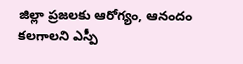జిల్లా ప్రజలకు ఆరోగ్యం, ఆనందం కలగాలని ఎస్పీ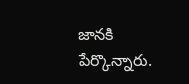జానకి పేర్కొన్నారు.